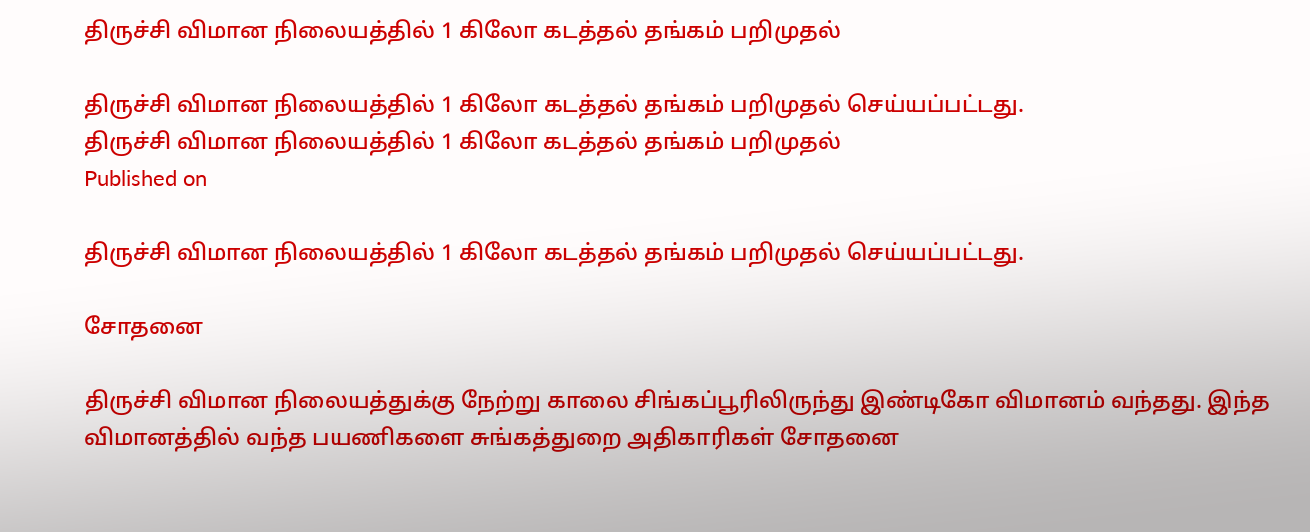திருச்சி விமான நிலையத்தில் 1 கிலோ கடத்தல் தங்கம் பறிமுதல்

திருச்சி விமான நிலையத்தில் 1 கிலோ கடத்தல் தங்கம் பறிமுதல் செய்யப்பட்டது.
திருச்சி விமான நிலையத்தில் 1 கிலோ கடத்தல் தங்கம் பறிமுதல்
Published on

திருச்சி விமான நிலையத்தில் 1 கிலோ கடத்தல் தங்கம் பறிமுதல் செய்யப்பட்டது.

சோதனை

திருச்சி விமான நிலையத்துக்கு நேற்று காலை சிங்கப்பூரிலிருந்து இண்டிகோ விமானம் வந்தது. இந்த விமானத்தில் வந்த பயணிகளை சுங்கத்துறை அதிகாரிகள் சோதனை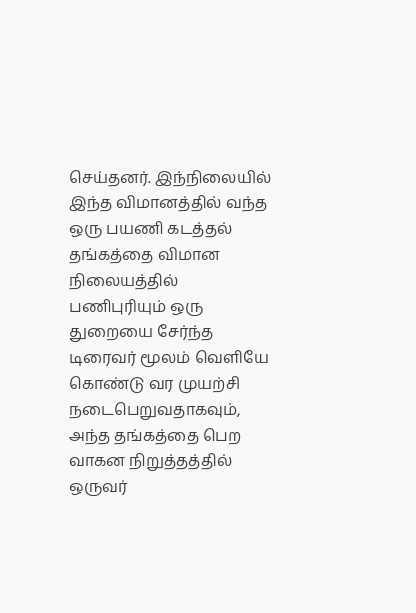செய்தனர். இந்நிலையில் இந்த விமானத்தில் வந்த ஒரு பயணி கடத்தல் தங்கத்தை விமான நிலையத்தில் பணிபுரியும் ஒரு துறையை சேர்ந்த டிரைவர் மூலம் வெளியே கொண்டு வர முயற்சி நடைபெறுவதாகவும், அந்த தங்கத்தை பெற வாகன நிறுத்தத்தில் ஒருவர்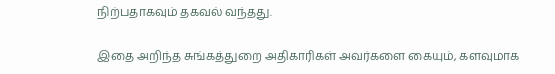நிற்பதாகவும் தகவல் வந்தது.

இதை அறிந்த சுங்கத்துறை அதிகாரிகள் அவர்களை கையும், களவுமாக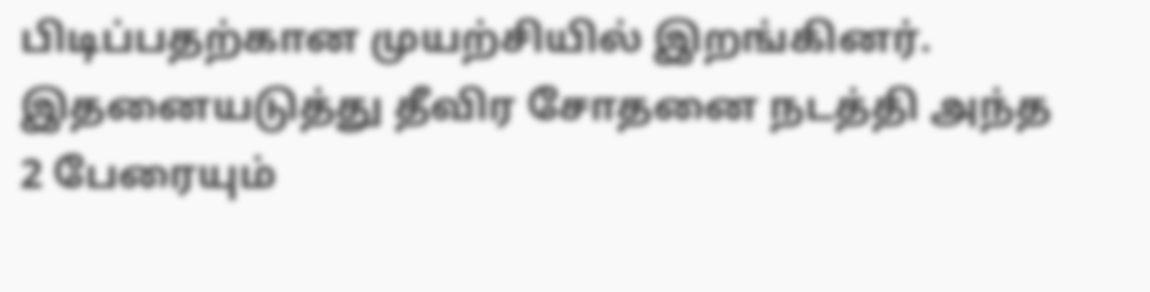பிடிப்பதற்கான முயற்சியில் இறங்கினர். இதனையடுத்து தீவிர சோதனை நடத்தி அந்த 2 பேரையும்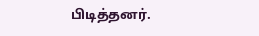பிடித்தனர்.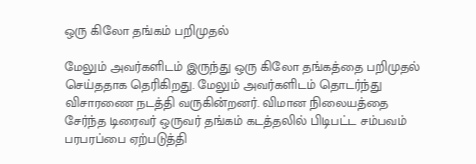ஒரு கிலோ தங்கம் பறிமுதல்

மேலும் அவர்களிடம் இருந்து ஒரு கிலோ தங்கத்தை பறிமுதல் செய்ததாக தெரிகிறது. மேலும் அவர்களிடம் தொடர்ந்து விசாரணை நடத்தி வருகின்றனர். விமான நிலையத்தை சேர்ந்த டிரைவர் ஒருவர் தங்கம் கடத்தலில் பிடிபட்ட சம்பவம் பரபரப்பை ஏற்படுத்தி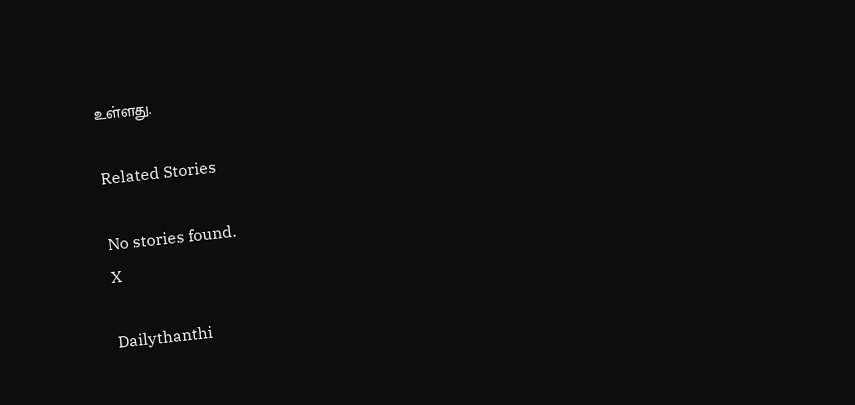உள்ளது.

Related Stories

No stories found.
X

Dailythanthi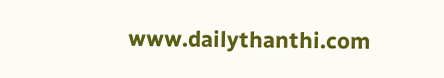www.dailythanthi.com